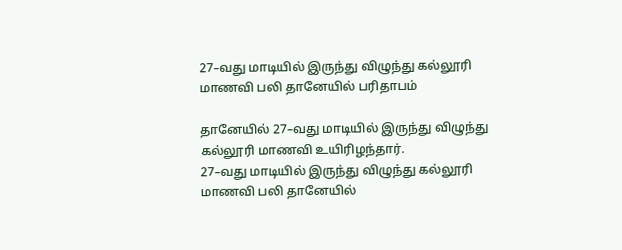27–வது மாடியில் இருந்து விழுந்து கல்லூரி மாணவி பலி தானேயில் பரிதாபம்

தானேயில் 27–வது மாடியில் இருந்து விழுந்து கல்லூரி மாணவி உயிரிழந்தார்.
27–வது மாடியில் இருந்து விழுந்து கல்லூரி மாணவி பலி தானேயில்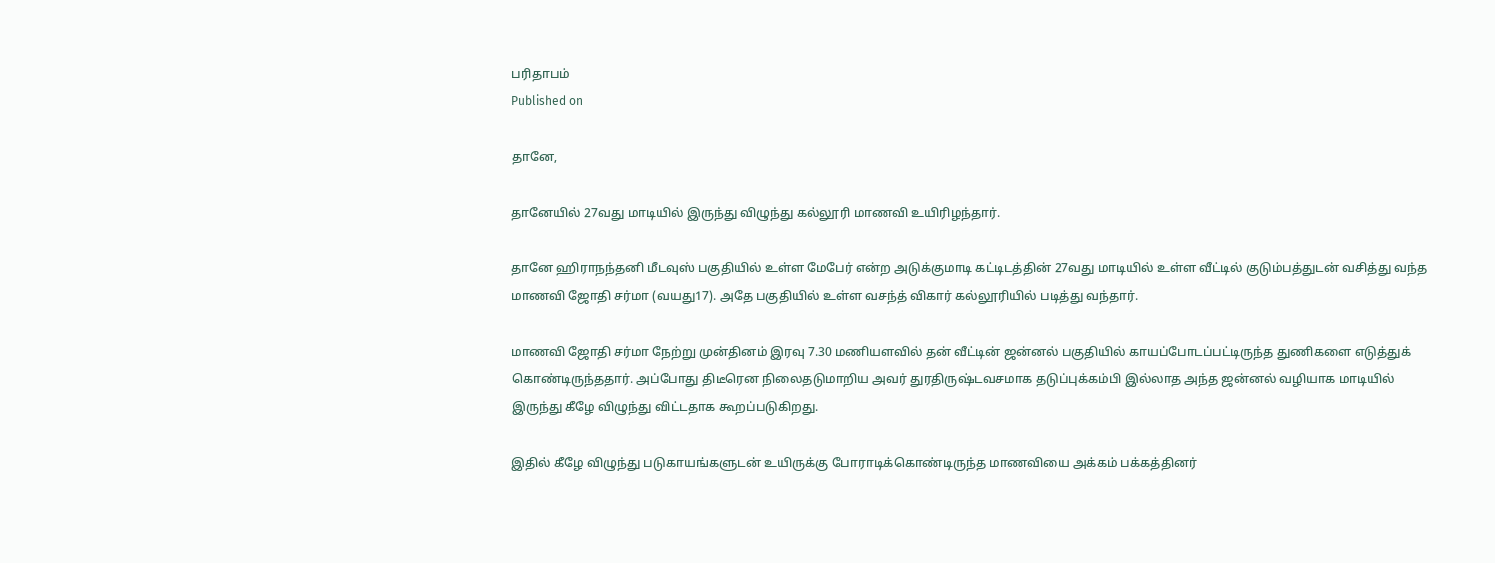பரிதாபம்
Published on

தானே,

தானேயில் 27வது மாடியில் இருந்து விழுந்து கல்லூரி மாணவி உயிரிழந்தார்.

தானே ஹிராநந்தனி மீடவுஸ் பகுதியில் உள்ள மேபேர் என்ற அடுக்குமாடி கட்டிடத்தின் 27வது மாடியில் உள்ள வீட்டில் குடும்பத்துடன் வசித்து வந்த மாணவி ஜோதி சர்மா (வயது17). அதே பகுதியில் உள்ள வசந்த் விகார் கல்லூரியில் படித்து வந்தார்.

மாணவி ஜோதி சர்மா நேற்று முன்தினம் இரவு 7.30 மணியளவில் தன் வீட்டின் ஜன்னல் பகுதியில் காயப்போடப்பட்டிருந்த துணிகளை எடுத்துக் கொண்டிருந்ததார். அப்போது திடீரென நிலைதடுமாறிய அவர் துரதிருஷ்டவசமாக தடுப்புக்கம்பி இல்லாத அந்த ஜன்னல் வழியாக மாடியில் இருந்து கீழே விழுந்து விட்டதாக கூறப்படுகிறது.

இதில் கீழே விழுந்து படுகாயங்களுடன் உயிருக்கு போராடிக்கொண்டிருந்த மாணவியை அக்கம் பக்கத்தினர்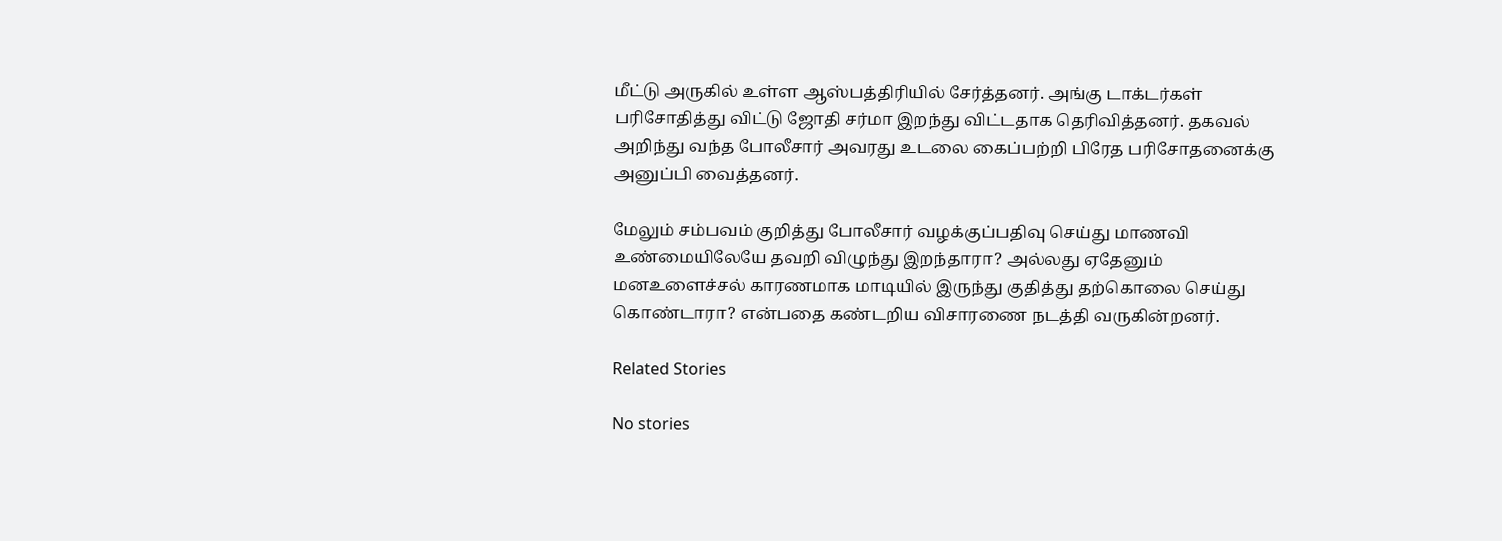மீட்டு அருகில் உள்ள ஆஸ்பத்திரியில் சேர்த்தனர். அங்கு டாக்டர்கள் பரிசோதித்து விட்டு ஜோதி சர்மா இறந்து விட்டதாக தெரிவித்தனர். தகவல் அறிந்து வந்த போலீசார் அவரது உடலை கைப்பற்றி பிரேத பரிசோதனைக்கு அனுப்பி வைத்தனர்.

மேலும் சம்பவம் குறித்து போலீசார் வழக்குப்பதிவு செய்து மாணவி உண்மையிலேயே தவறி விழுந்து இறந்தாரா? அல்லது ஏதேனும் மனஉளைச்சல் காரணமாக மாடியில் இருந்து குதித்து தற்கொலை செய்து கொண்டாரா? என்பதை கண்டறிய விசாரணை நடத்தி வருகின்றனர்.

Related Stories

No stories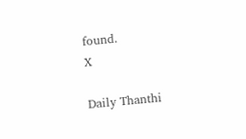found.
X

Daily Thanthi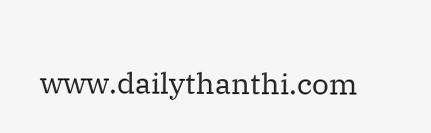www.dailythanthi.com